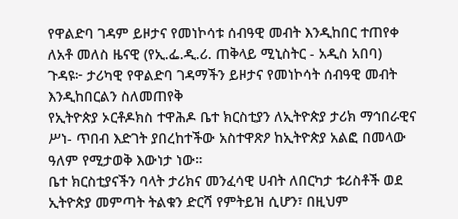የዋልድባ ገዳም ይዞታና የመነኮሳቱ ሰብዓዊ መብት እንዲከበር ተጠየቀ
ለአቶ መለስ ዜናዊ (የኢ.ፌ.ዲ.ሪ. ጠቅላይ ሚኒስትር - አዲስ አበባ)
ጉዳዩ፦ ታሪካዊ የዋልድባ ገዳማችን ይዞታና የመነኮሳት ሰብዓዊ መብት እንዲከበርልን ስለመጠየቅ
የኢትዮጵያ ኦርቶዶክስ ተዋሕዶ ቤተ ክርስቲያን ለኢትዮጵያ ታሪክ ማኅበራዊና ሥነ- ጥበብ እድገት ያበረከተችው አስተዋጽዖ ከኢትዮጵያ አልፎ በመላው ዓለም የሚታወቅ እውነታ ነው።
ቤተ ክርስቲያናችን ባላት ታሪክና መንፈሳዊ ሀብት ለበርካታ ቱሪስቶች ወደ ኢትዮጵያ መምጣት ትልቁን ድርሻ የምትይዝ ሲሆን፣ በዚህም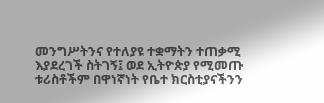መንግሥትንና የተለያዩ ተቋማትን ተጠቃሚ እያደረገች ስትገኝ፤ ወደ ኢትዮጵያ የሚመጡ ቱሪስቶችም በዋነኛነት የቤተ ክርስቲያናችንን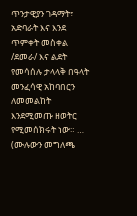ጥንታዊያን ገዳማት፣ አድባራት እና እንደ ጥምቀት መስቀል /ደመራ/ እና ልደት የመሳሰሉ ታላላቅ በዓላት መንፈሳዊ አከባበርን ለመመልከት እንደሚመጡ ዘወትር የሚመሰክሩት ነው። … (ሙሉውን መግለጫ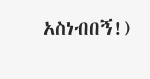አስነብበኝ!)